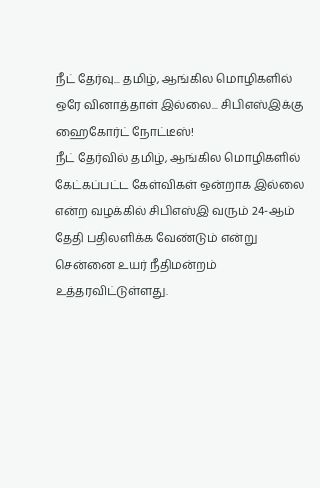நீட் தேர்வு... தமிழ், ஆங்கில மொழிகளில் ஒரே வினாத்தாள் இல்லை... சிபிஎஸ்இக்கு ஹைகோர்ட் நோட்டீஸ்!
நீட் தேர்வில் தமிழ், ஆங்கில மொழிகளில் கேட்கப்பட்ட கேள்விகள் ஒன்றாக இல்லை என்ற வழக்கில் சிபிஎஸ்இ வரும் 24-ஆம் தேதி பதிலளிக்க வேண்டும் என்று சென்னை உயர் நீதிமன்றம் உத்தரவிட்டுள்ளது.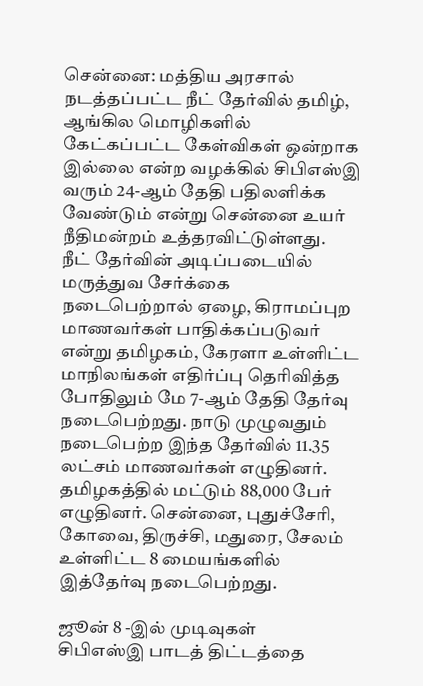சென்னை: மத்திய அரசால் நடத்தப்பட்ட நீட் தேர்வில் தமிழ், ஆங்கில மொழிகளில் கேட்கப்பட்ட கேள்விகள் ஒன்றாக இல்லை என்ற வழக்கில் சிபிஎஸ்இ வரும் 24-ஆம் தேதி பதிலளிக்க வேண்டும் என்று சென்னை உயர் நீதிமன்றம் உத்தரவிட்டுள்ளது.
நீட் தேர்வின் அடிப்படையில் மருத்துவ சேர்க்கை நடைபெற்றால் ஏழை, கிராமப்புற மாணவர்கள் பாதிக்கப்படுவர் என்று தமிழகம், கேரளா உள்ளிட்ட மாநிலங்கள் எதிர்ப்பு தெரிவித்த போதிலும் மே 7-ஆம் தேதி தேர்வு நடைபெற்றது. நாடு முழுவதும் நடைபெற்ற இந்த தேர்வில் 11.35 லட்சம் மாணவர்கள் எழுதினர். தமிழகத்தில் மட்டும் 88,000 பேர் எழுதினர். சென்னை, புதுச்சேரி, கோவை, திருச்சி, மதுரை, சேலம் உள்ளிட்ட 8 மையங்களில் இத்தேர்வு நடைபெற்றது.

ஜூன் 8 -இல் முடிவுகள்
சிபிஎஸ்இ பாடத் திட்டத்தை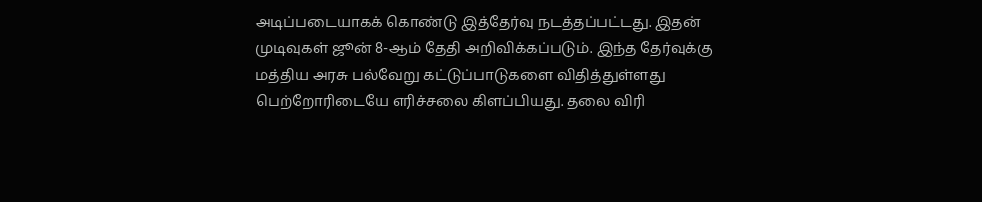அடிப்படையாகக் கொண்டு இத்தேர்வு நடத்தப்பட்டது. இதன் முடிவுகள் ஜூன் 8-ஆம் தேதி அறிவிக்கப்படும். இந்த தேர்வுக்கு மத்திய அரசு பல்வேறு கட்டுப்பாடுகளை விதித்துள்ளது பெற்றோரிடையே எரிச்சலை கிளப்பியது. தலை விரி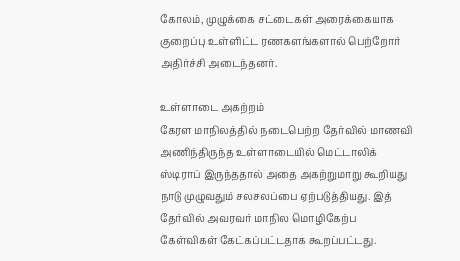கோலம், முழுக்கை சட்டைகள் அரைக்கையாக குறைப்பு உள்ளிட்ட ரணகளங்களால் பெற்றோர் அதிர்ச்சி அடைந்தனர்.

உள்ளாடை அகற்றம்
கேரள மாநிலத்தில் நடைபெற்ற தேர்வில் மாணவி அணிந்திருந்த உள்ளாடையில் மெட்டாலிக் ஸ்டிராப் இருந்ததால் அதை அகற்றுமாறு கூறியது நாடு முழுவதும் சலசலப்பை ஏற்படுத்தியது. இத் தேர்வில் அவரவர் மாநில மொழிகேற்ப கேள்விகள் கேட்கப்பட்டதாக கூறப்பட்டது.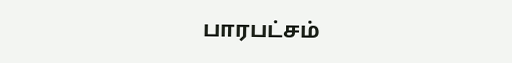பாரபட்சம்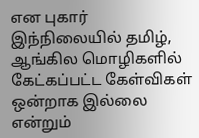என புகார்
இந்நிலையில் தமிழ், ஆங்கில மொழிகளில் கேட்கப்பட்ட கேள்விகள் ஒன்றாக இல்லை என்றும்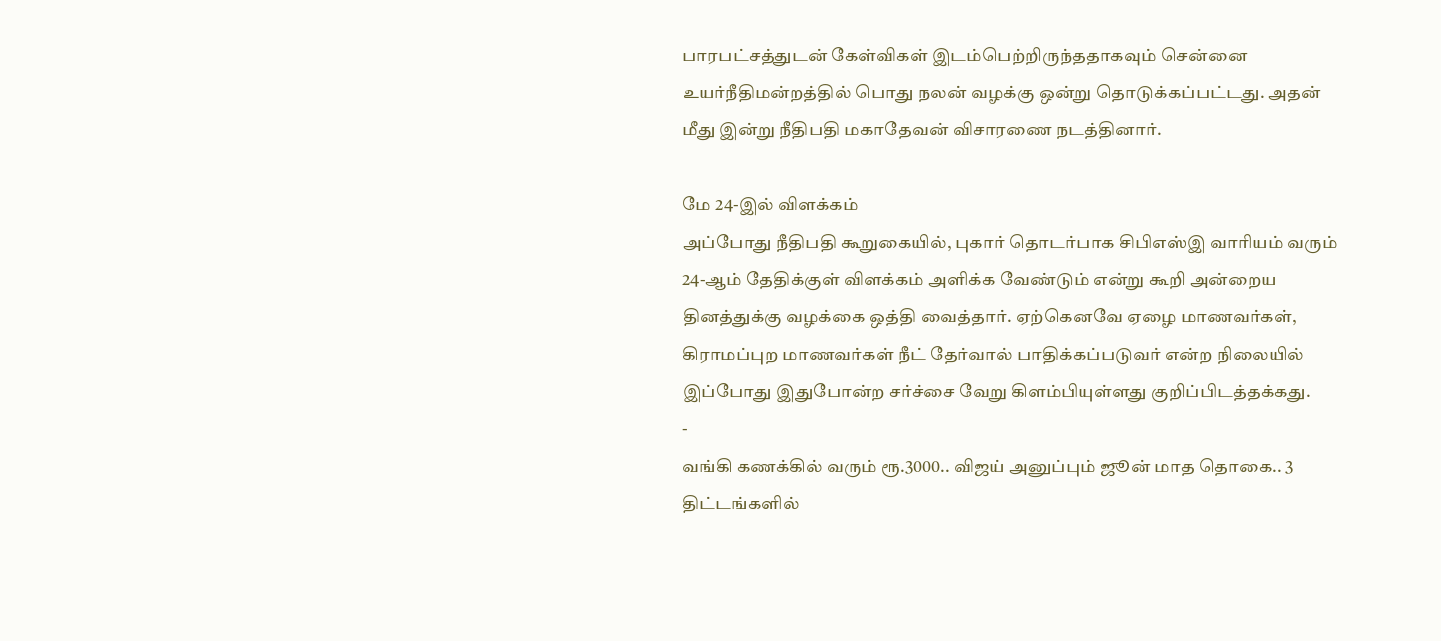பாரபட்சத்துடன் கேள்விகள் இடம்பெற்றிருந்ததாகவும் சென்னை உயர்நீதிமன்றத்தில் பொது நலன் வழக்கு ஒன்று தொடுக்கப்பட்டது. அதன் மீது இன்று நீதிபதி மகாதேவன் விசாரணை நடத்தினார்.

மே 24-இல் விளக்கம்
அப்போது நீதிபதி கூறுகையில், புகார் தொடர்பாக சிபிஎஸ்இ வாரியம் வரும் 24-ஆம் தேதிக்குள் விளக்கம் அளிக்க வேண்டும் என்று கூறி அன்றைய தினத்துக்கு வழக்கை ஒத்தி வைத்தார். ஏற்கெனவே ஏழை மாணவர்கள், கிராமப்புற மாணவர்கள் நீட் தேர்வால் பாதிக்கப்படுவர் என்ற நிலையில் இப்போது இதுபோன்ற சர்ச்சை வேறு கிளம்பியுள்ளது குறிப்பிடத்தக்கது.
-
வங்கி கணக்கில் வரும் ரூ.3000.. விஜய் அனுப்பும் ஜூன் மாத தொகை.. 3 திட்டங்களில்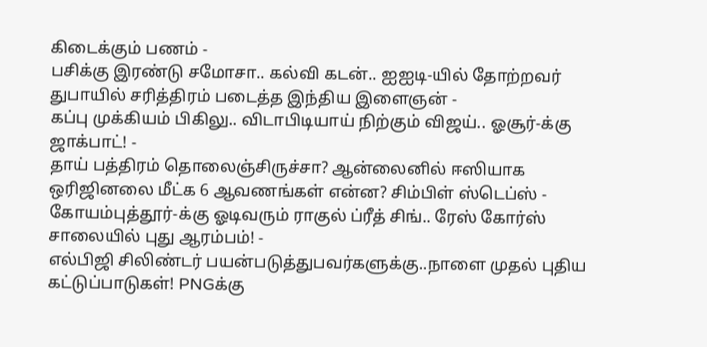கிடைக்கும் பணம் -
பசிக்கு இரண்டு சமோசா.. கல்வி கடன்.. ஐஐடி-யில் தோற்றவர் துபாயில் சரித்திரம் படைத்த இந்திய இளைஞன் -
கப்பு முக்கியம் பிகிலு.. விடாபிடியாய் நிற்கும் விஜய்.. ஓசூர்-க்கு ஜாக்பாட்! -
தாய் பத்திரம் தொலைஞ்சிருச்சா? ஆன்லைனில் ஈஸியாக ஒரிஜினலை மீட்க 6 ஆவணங்கள் என்ன? சிம்பிள் ஸ்டெப்ஸ் -
கோயம்புத்தூர்-க்கு ஓடிவரும் ராகுல் ப்ரீத் சிங்.. ரேஸ் கோர்ஸ் சாலையில் புது ஆரம்பம்! -
எல்பிஜி சிலிண்டர் பயன்படுத்துபவர்களுக்கு..நாளை முதல் புதிய கட்டுப்பாடுகள்! PNGக்கு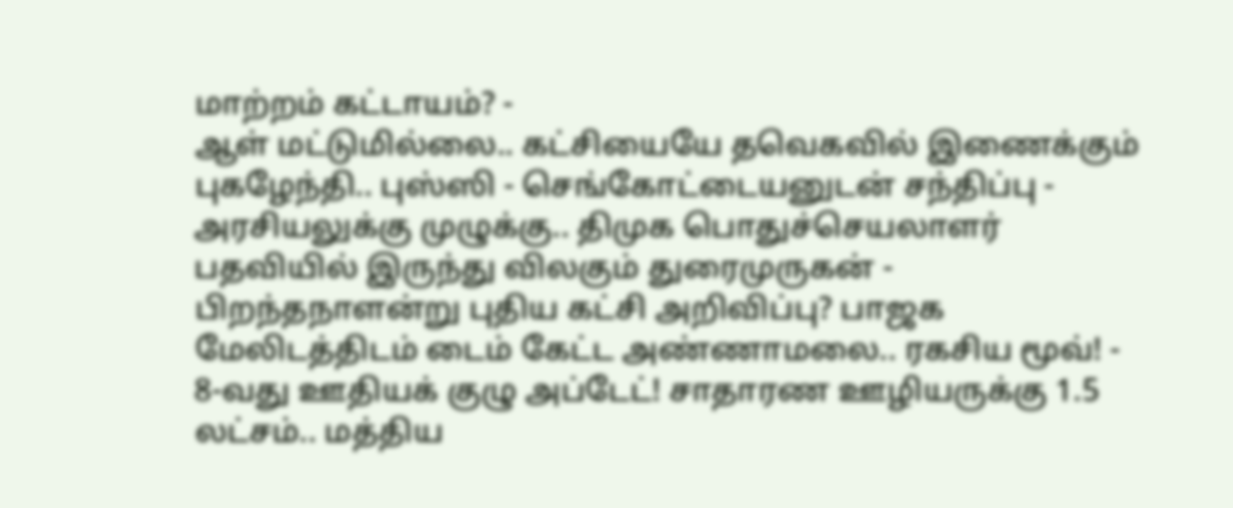மாற்றம் கட்டாயம்? -
ஆள் மட்டுமில்லை.. கட்சியையே தவெகவில் இணைக்கும் புகழேந்தி.. புஸ்ஸி - செங்கோட்டையனுடன் சந்திப்பு -
அரசியலுக்கு முழுக்கு.. திமுக பொதுச்செயலாளர் பதவியில் இருந்து விலகும் துரைமுருகன் -
பிறந்தநாளன்று புதிய கட்சி அறிவிப்பு? பாஜக மேலிடத்திடம் டைம் கேட்ட அண்ணாமலை.. ரகசிய மூவ்! -
8-வது ஊதியக் குழு அப்டேட்! சாதாரண ஊழியருக்கு 1.5 லட்சம்.. மத்திய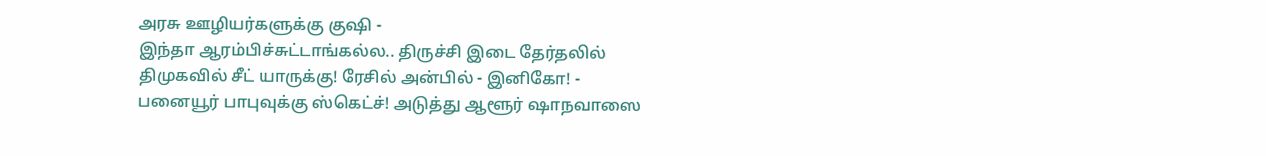அரசு ஊழியர்களுக்கு குஷி -
இந்தா ஆரம்பிச்சுட்டாங்கல்ல.. திருச்சி இடை தேர்தலில் திமுகவில் சீட் யாருக்கு! ரேசில் அன்பில் - இனிகோ! -
பனையூர் பாபுவுக்கு ஸ்கெட்ச்! அடுத்து ஆளூர் ஷாநவாஸை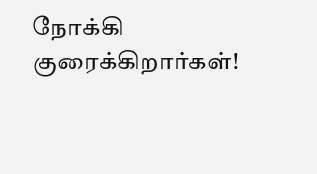நோக்கி குரைக்கிறார்கள்!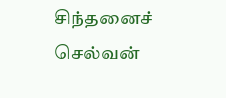சிந்தனைச் செல்வன்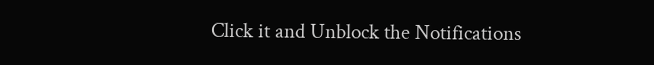Click it and Unblock the Notifications